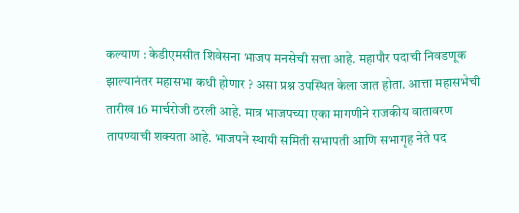कल्याण : केडीएमसीत शिवेसना भाजप मनसेची सत्ता आहे. महापौर पदाची निवडणूक झाल्यानंतर महासभा कधी होणार ? असा प्रश्न उपस्थित केला जात होता. आत्ता महासभेची तारीख 16 मार्चरोजी ठरली आहे. मात्र भाजपच्या एका मागणीने राजकीय वातावरण तापण्याची शक्यता आहे. भाजपने स्थायी समिती सभापती आणि सभागृह नेते पद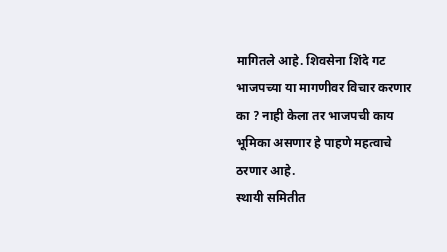मागितले आहे. शिवसेना शिंदे गट भाजपच्या या मागणीवर विचार करणार का ? नाही केला तर भाजपची काय भूमिका असणार हे पाहणे महत्वाचे ठरणार आहे.
स्थायी समितीत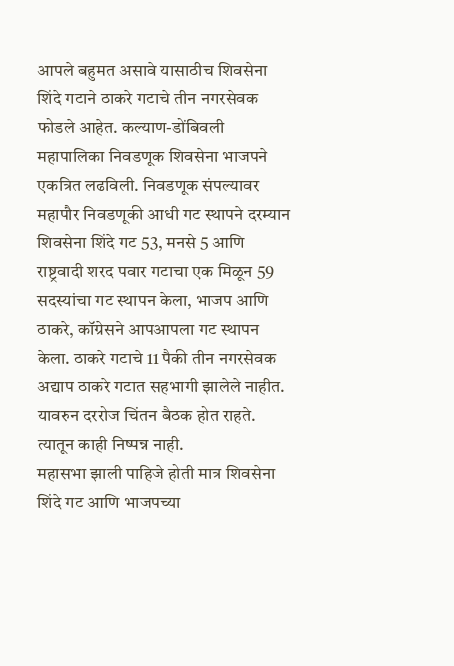आपले बहुमत असावे यासाठीच शिवसेना शिंदे गटाने ठाकरे गटाचे तीन नगरसेवक फोडले आहेत. कल्याण-डोंबिवली महापालिका निवडणूक शिवसेना भाजपने एकत्रित लढविली. निवडणूक संपल्यावर महापौर निवडणूकी आधी गट स्थापने दरम्यान शिवसेना शिंदे गट 53, मनसे 5 आणि राष्ट्रवादी शरद पवार गटाचा एक मिळून 59 सदस्यांचा गट स्थापन केला, भाजप आणि ठाकरे, कॉग्रेसने आपआपला गट स्थापन केला. ठाकरे गटाचे 11 पैकी तीन नगरसेवक अद्याप ठाकरे गटात सहभागी झालेले नाहीत. यावरुन दररोज चिंतन बैठक होत राहते. त्यातून काही निष्पन्न नाही.
महासभा झाली पाहिजे होती मात्र शिवसेना शिंदे गट आणि भाजपच्या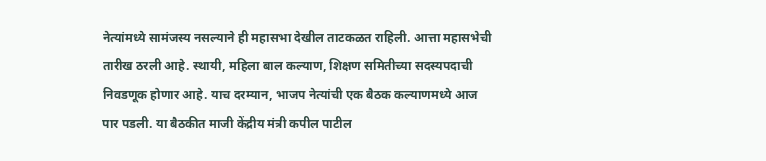नेत्यांमध्ये सामंजस्य नसल्याने ही महासभा देखील ताटकळत राहिली. आत्ता महासभेची तारीख ठरली आहे. स्थायी, महिला बाल कल्याण, शिक्षण समितीच्या सदस्यपदाची निवडणूक होणार आहे. याच दरम्यान, भाजप नेत्यांची एक बैठक कल्याणमध्ये आज पार पडली. या बैठकीत माजी केंद्रीय मंत्री कपील पाटील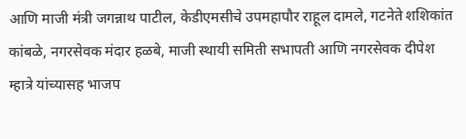आणि माजी मंत्री जगन्नाथ पाटील, केडीएमसीचे उपमहापौर राहूल दामले, गटनेते शशिकांत कांबळे, नगरसेवक मंदार हळबे, माजी स्थायी समिती सभापती आणि नगरसेवक दीपेश म्हात्रे यांच्यासह भाजप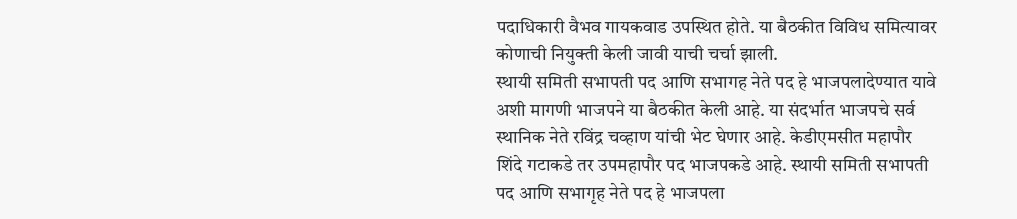पदाधिकारी वैभव गायकवाड उपस्थित होते. या बैठकीत विविध समित्यावर कोणाची नियुक्ती केली जावी याची चर्चा झाली.
स्थायी समिती सभापती पद आणि सभागह नेते पद हे भाजपलादेण्यात यावे अशी मागणी भाजपने या बैठकीत केली आहे. या संदर्भात भाजपचे सर्व स्थानिक नेते रविंद्र चव्हाण यांची भेट घेणार आहे. केडीएमसीत महापौर शिंदे गटाकडे तर उपमहापौर पद भाजपकडे आहे. स्थायी समिती सभापती पद आणि सभागृह नेते पद हे भाजपला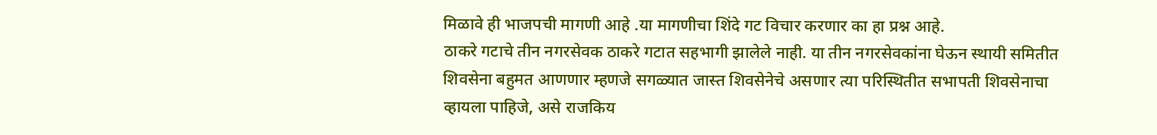मिळावे ही भाजपची मागणी आहे .या मागणीचा शिंदे गट विचार करणार का हा प्रश्न आहे.
ठाकरे गटाचे तीन नगरसेवक ठाकरे गटात सहभागी झालेले नाही. या तीन नगरसेवकांना घेऊन स्थायी समितीत शिवसेना बहुमत आणणार म्हणजे सगळ्यात जास्त शिवसेनेचे असणार त्या परिस्थितीत सभापती शिवसेनाचा व्हायला पाहिजे, असे राजकिय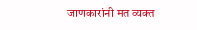जाणकारांनी मत व्यक्त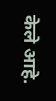केले आहे.